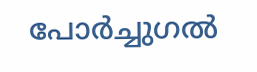പോർച്ചുഗൽ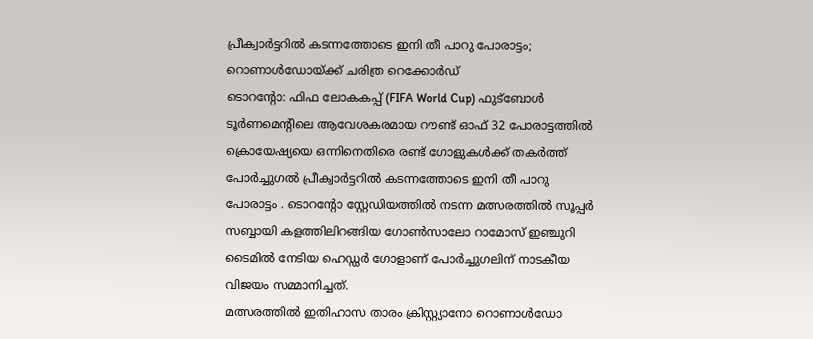പ്രീക്വാർട്ടറിൽ കടന്നത്തോടെ ഇനി തീ പാറു പോരാട്ടം; റൊണാൾഡോയ്ക്ക് ചരിത്ര റെക്കോർഡ്
ടൊറന്റോ: ഫിഫ ലോകകപ്പ് (FIFA World Cup) ഫുട്ബോൾ ടൂർണമെന്റിലെ ആവേശകരമായ റൗണ്ട് ഓഫ് 32 പോരാട്ടത്തിൽ ക്രൊയേഷ്യയെ ഒന്നിനെതിരെ രണ്ട് ഗോളുകൾക്ക് തകർത്ത് പോർച്ചുഗൽ പ്രീക്വാർട്ടറിൽ കടന്നത്തോടെ ഇനി തീ പാറു പോരാട്ടം . ടൊറന്റോ സ്റ്റേഡിയത്തിൽ നടന്ന മത്സരത്തിൽ സൂപ്പർ സബ്ബായി കളത്തിലിറങ്ങിയ ഗോൺസാലോ റാമോസ് ഇഞ്ചുറി ടൈമിൽ നേടിയ ഹെഡ്ഡർ ഗോളാണ് പോർച്ചുഗലിന് നാടകീയ വിജയം സമ്മാനിച്ചത്.
മത്സരത്തിൽ ഇതിഹാസ താരം ക്രിസ്റ്റ്യാനോ റൊണാൾഡോ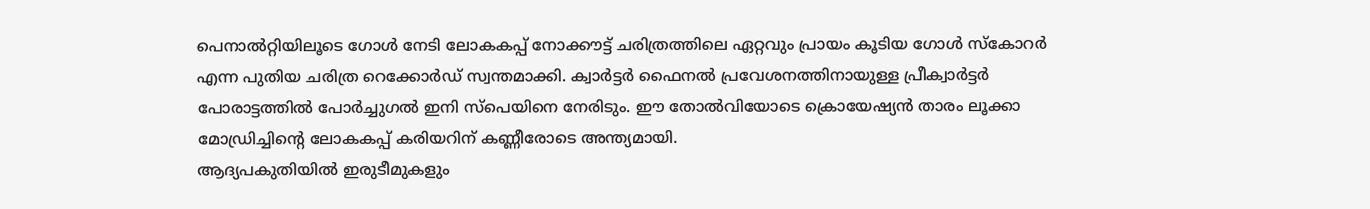പെനാൽറ്റിയിലൂടെ ഗോൾ നേടി ലോകകപ്പ് നോക്കൗട്ട് ചരിത്രത്തിലെ ഏറ്റവും പ്രായം കൂടിയ ഗോൾ സ്കോറർ എന്ന പുതിയ ചരിത്ര റെക്കോർഡ് സ്വന്തമാക്കി. ക്വാർട്ടർ ഫൈനൽ പ്രവേശനത്തിനായുള്ള പ്രീക്വാർട്ടർ പോരാട്ടത്തിൽ പോർച്ചുഗൽ ഇനി സ്പെയിനെ നേരിടും. ഈ തോൽവിയോടെ ക്രൊയേഷ്യൻ താരം ലൂക്കാ മോഡ്രിച്ചിന്റെ ലോകകപ്പ് കരിയറിന് കണ്ണീരോടെ അന്ത്യമായി.
ആദ്യപകുതിയിൽ ഇരുടീമുകളും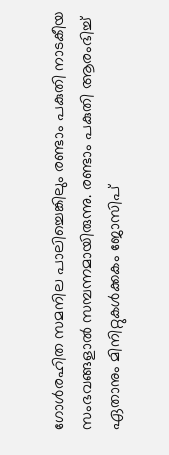ഗോൾരഹിത സമനില പാലിച്ചെങ്കിലും രണ്ടാം പകുതി നാടകീയ സംഭവങ്ങളാൽ സമ്പന്നമായിരുന്നു. രണ്ടാം പകുതി ആരംഭിച്ച് ഏതാനും മിനിറ്റുകൾക്കകം ജോസിപ്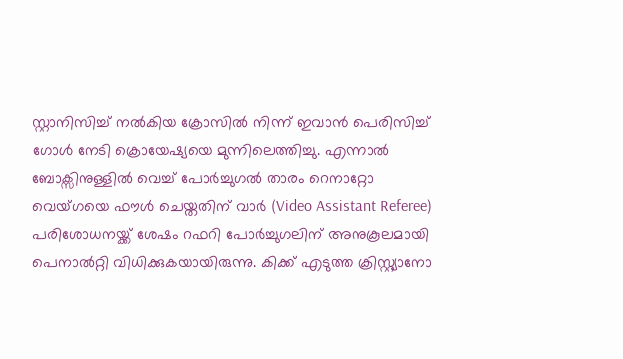സ്റ്റാനിസിച്ച് നൽകിയ ക്രോസിൽ നിന്ന് ഇവാൻ പെരിസിച്ച് ഗോൾ നേടി ക്രൊയേഷ്യയെ മുന്നിലെത്തിച്ചു. എന്നാൽ ബോക്സിനുള്ളിൽ വെച്ച് പോർച്ചുഗൽ താരം റെനാറ്റോ വെയ്ഗയെ ഫൗൾ ചെയ്തതിന് വാർ (Video Assistant Referee) പരിശോധനയ്ക്ക് ശേഷം റഫറി പോർച്ചുഗലിന് അനുകൂലമായി പെനാൽറ്റി വിധിക്കുകയായിരുന്നു. കിക്ക് എടുത്ത ക്രിസ്റ്റ്യാനോ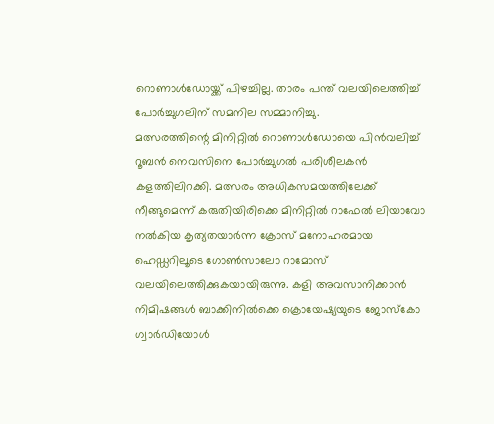റൊണാൾഡോയ്ക്ക് പിഴച്ചില്ല. താരം പന്ത് വലയിലെത്തിച്ച് പോർച്ചുഗലിന് സമനില സമ്മാനിച്ചു.
മത്സരത്തിന്റെ മിനിറ്റിൽ റൊണാൾഡോയെ പിൻവലിച്ച് റൂബൻ നെവസിനെ പോർച്ചുഗൽ പരിശീലകൻ കളത്തിലിറക്കി. മത്സരം അധികസമയത്തിലേക്ക് നീങ്ങുമെന്ന് കരുതിയിരിക്കെ മിനിറ്റിൽ റാഫേൽ ലിയാവോ നൽകിയ കൃത്യതയാർന്ന ക്രോസ് മനോഹരമായ ഹെഡ്ഡറിലൂടെ ഗോൺസാലോ റാമോസ് വലയിലെത്തിക്കുകയായിരുന്നു. കളി അവസാനിക്കാൻ നിമിഷങ്ങൾ ബാക്കിനിൽക്കെ ക്രൊയേഷ്യയുടെ ജോസ്കോ ഗ്വാർഡിയോൾ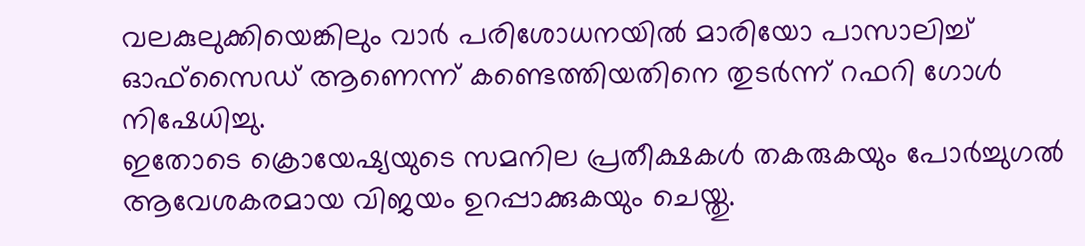വലകുലുക്കിയെങ്കിലും വാർ പരിശോധനയിൽ മാരിയോ പാസാലിച്ച് ഓഫ്സൈഡ് ആണെന്ന് കണ്ടെത്തിയതിനെ തുടർന്ന് റഫറി ഗോൾ നിഷേധിച്ചു.
ഇതോടെ ക്രൊയേഷ്യയുടെ സമനില പ്രതീക്ഷകൾ തകരുകയും പോർച്ചുഗൽ ആവേശകരമായ വിജയം ഉറപ്പാക്കുകയും ചെയ്തു.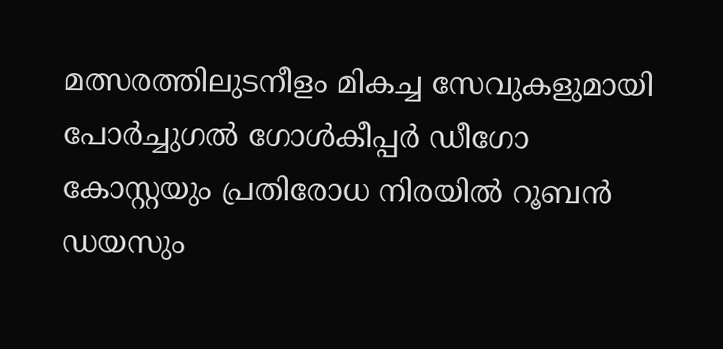മത്സരത്തിലുടനീളം മികച്ച സേവുകളുമായി പോർച്ചുഗൽ ഗോൾകീപ്പർ ഡീഗോ കോസ്റ്റയും പ്രതിരോധ നിരയിൽ റൂബൻ ഡയസും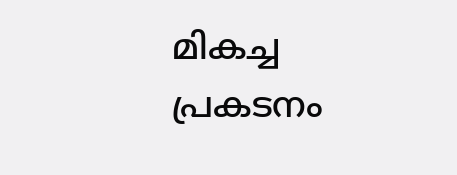മികച്ച പ്രകടനം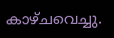കാഴ്ചവെച്ചു.